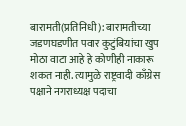बारामती(प्रतिनिधी): बारामतीच्या जडणघडणीत पवार कुटुंबियांचा खुप मोठा वाटा आहे हे कोणीही नाकारू शकत नाही. त्यामुळे राष्ट्रवादी काँग्रेस पक्षाने नगराध्यक्ष पदाचा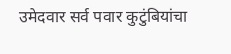उमेदवार सर्व पवार कुटुंबियांचा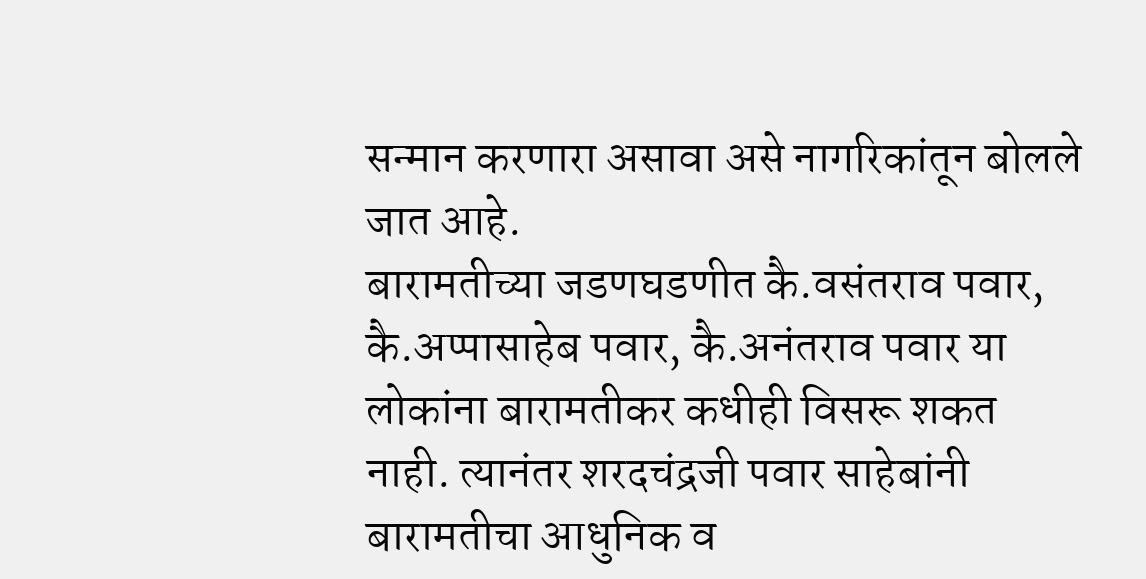सन्मान करणारा असावा असे नागरिकांतून बोलले जात आहे.
बारामतीच्या जडणघडणीत कै.वसंतराव पवार, कै.अप्पासाहेब पवार, कै.अनंतराव पवार या लोकांना बारामतीकर कधीही विसरू शकत नाही. त्यानंतर शरदचंद्रजी पवार साहेबांनी बारामतीचा आधुनिक व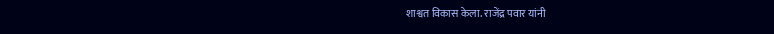शाश्वत विकास केला. राजेंद्र पवार यांनी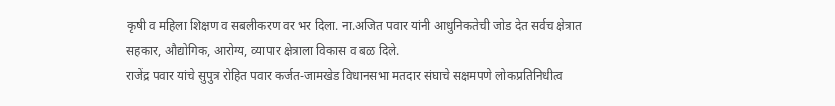कृषी व महिला शिक्षण व सबलीकरण वर भर दिला. ना.अजित पवार यांनी आधुनिकतेची जोड देत सर्वच क्षेत्रात सहकार, औद्योगिक, आरोग्य, व्यापार क्षेत्राला विकास व बळ दिले.
राजेंद्र पवार यांचे सुपुत्र रोहित पवार कर्जत-जामखेड विधानसभा मतदार संघाचे सक्षमपणे लोकप्रतिनिधीत्व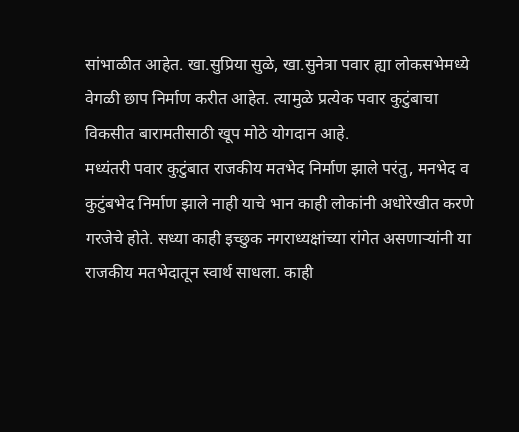सांभाळीत आहेत. खा.सुप्रिया सुळे, खा.सुनेत्रा पवार ह्या लोकसभेमध्ये वेगळी छाप निर्माण करीत आहेत. त्यामुळे प्रत्येक पवार कुटुंबाचा विकसीत बारामतीसाठी खूप मोठे योगदान आहे.
मध्यंतरी पवार कुटुंबात राजकीय मतभेद निर्माण झाले परंतु, मनभेद व कुटुंबभेद निर्माण झाले नाही याचे भान काही लोकांनी अधोरेखीत करणे गरजेचे होते. सध्या काही इच्छुक नगराध्यक्षांच्या रांगेत असणाऱ्यांनी या राजकीय मतभेदातून स्वार्थ साधला. काही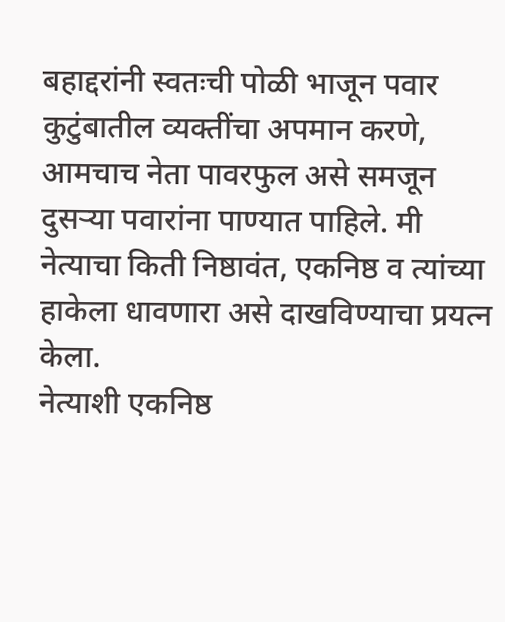बहाद्दरांनी स्वतःची पोळी भाजून पवार कुटुंबातील व्यक्तींचा अपमान करणे, आमचाच नेता पावरफुल असे समजून दुसऱ्या पवारांना पाण्यात पाहिले. मी नेत्याचा किती निष्ठावंत, एकनिष्ठ व त्यांच्या हाकेला धावणारा असे दाखविण्याचा प्रयत्न केला.
नेत्याशी एकनिष्ठ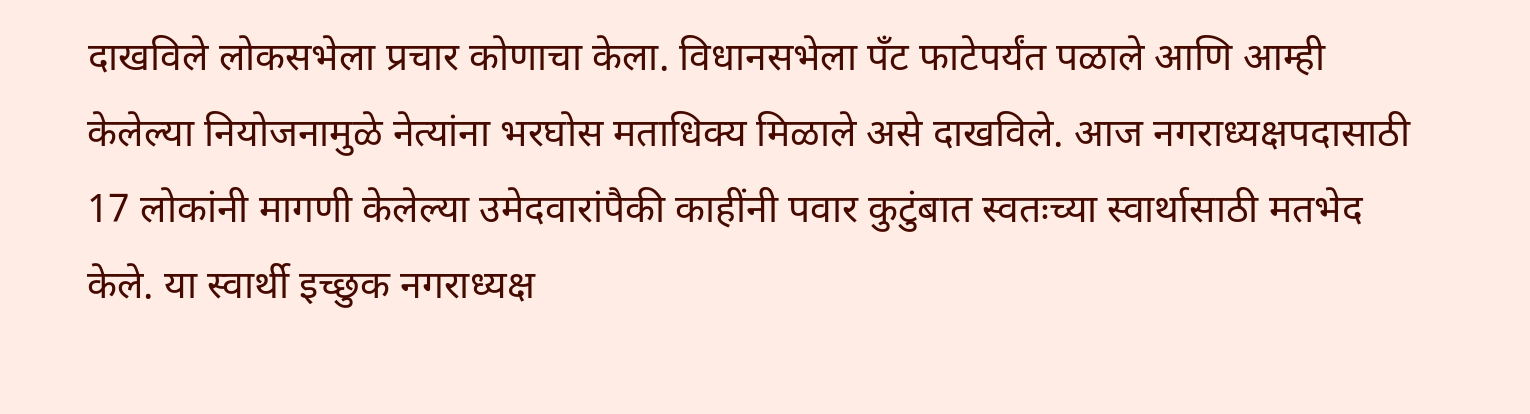दाखविले लोकसभेला प्रचार कोणाचा केला. विधानसभेला पँट फाटेपर्यंत पळाले आणि आम्ही केलेल्या नियोजनामुळे नेत्यांना भरघोस मताधिक्य मिळाले असे दाखविले. आज नगराध्यक्षपदासाठी 17 लोकांनी मागणी केलेल्या उमेदवारांपैकी काहींनी पवार कुटुंबात स्वतःच्या स्वार्थासाठी मतभेद केले. या स्वार्थी इच्छुक नगराध्यक्ष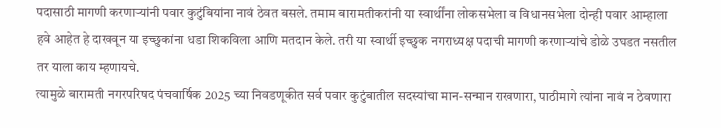पदासाठी मागणी करणाऱ्यांनी पवार कुटुंबियांना नावं ठेवत बसले. तमाम बारामतीकरांनी या स्वार्थींना लोकसभेला व विधानसभेला दोन्ही पवार आम्हाला हवे आहेत हे दाखवून या इच्छुकांना धडा शिकविला आणि मतदान केले. तरी या स्वार्थी इच्छुक नगराध्यक्ष पदाची मागणी करणाऱ्यांचे डोळे उघडत नसतील तर याला काय म्हणायचे.
त्यामुळे बारामती नगरपरिषद पंचवार्षिक 2025 च्या निवडणूकीत सर्व पवार कुटुंबातील सदस्यांचा मान-सन्मान राखणारा, पाठीमागे त्यांना नावं न ठेवणारा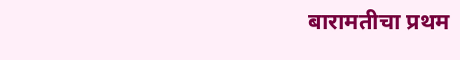बारामतीचा प्रथम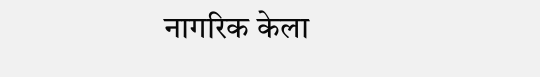नागरिक केला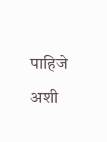पाहिजे अशी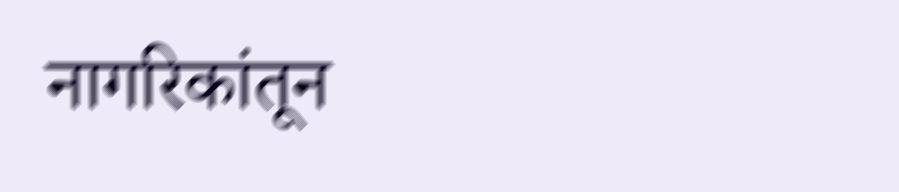नागरिकांतून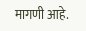मागणी आहे.